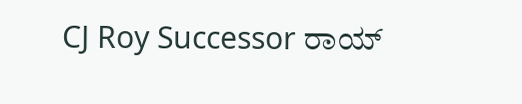CJ Roy Successor ರಾಯ್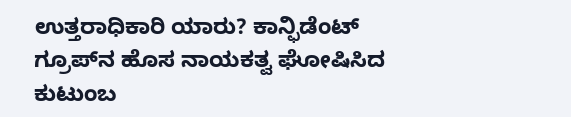ಉತ್ತರಾಧಿಕಾರಿ ಯಾರು? ಕಾನ್ಫಿಡೆಂಟ್ ಗ್ರೂಪ್‌ನ ಹೊಸ ನಾಯಕತ್ವ ಘೋಷಿಸಿದ ಕುಟುಂಬ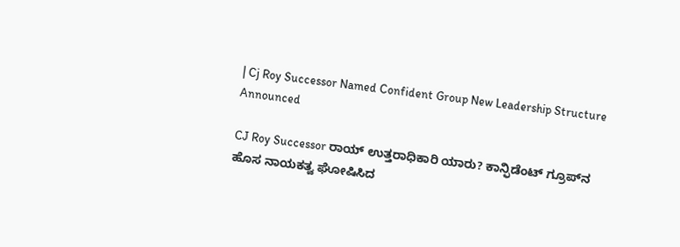| Cj Roy Successor Named Confident Group New Leadership Structure Announced

CJ Roy Successor ರಾಯ್ ಉತ್ತರಾಧಿಕಾರಿ ಯಾರು? ಕಾನ್ಫಿಡೆಂಟ್ ಗ್ರೂಪ್‌ನ ಹೊಸ ನಾಯಕತ್ವ ಘೋಷಿಸಿದ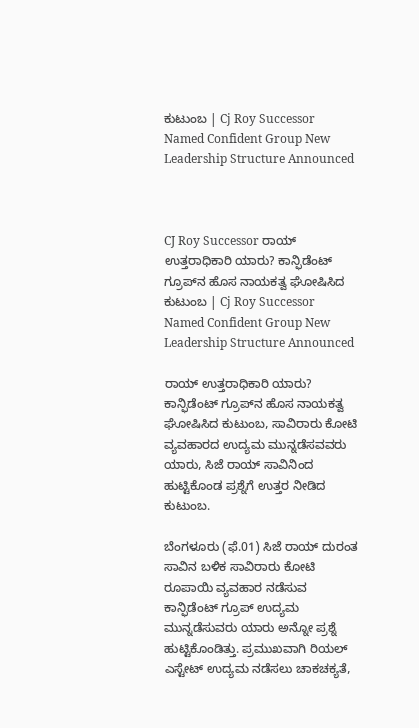ಕುಟುಂಬ | Cj Roy Successor Named Confident Group New Leadership Structure Announced



CJ Roy Successor ರಾಯ್ ಉತ್ತರಾಧಿಕಾರಿ ಯಾರು? ಕಾನ್ಫಿಡೆಂಟ್ ಗ್ರೂಪ್‌ನ ಹೊಸ ನಾಯಕತ್ವ ಘೋಷಿಸಿದ ಕುಟುಂಬ | Cj Roy Successor Named Confident Group New Leadership Structure Announced

ರಾಯ್ ಉತ್ತರಾಧಿಕಾರಿ ಯಾರು? ಕಾನ್ಫಿಡೆಂಟ್ ಗ್ರೂಪ್‌ನ ಹೊಸ ನಾಯಕತ್ವ ಘೋಷಿಸಿದ ಕುಟುಂಬ, ಸಾವಿರಾರು ಕೋಟಿ ವ್ಯವಹಾರದ ಉದ್ಯಮ ಮುನ್ನಡೆಸವವರು ಯಾರು, ಸಿಜೆ ರಾಯ್ ಸಾವಿನಿಂದ ಹುಟ್ಟಿಕೊಂಡ ಪ್ರಶ್ನೆಗೆ ಉತ್ತರ ನೀಡಿದ ಕುಟುಂಬ.

ಬೆಂಗಳೂರು (ಫೆ.01) ಸಿಜೆ ರಾಯ್ ದುರಂತ ಸಾವಿನ ಬಳಿಕ ಸಾವಿರಾರು ಕೋಟಿ ರೂಪಾಯಿ ವ್ಯವಹಾರ ನಡೆಸುವ ಕಾನ್ಫಿಡೆಂಟ್ ಗ್ರೂಪ್ ಉದ್ಯಮ ಮುನ್ನಡೆಸುವರು ಯಾರು ಅನ್ನೋ ಪ್ರಶ್ನೆ ಹುಟ್ಟಿಕೊಂಡಿತ್ತು. ಪ್ರಮುಖವಾಗಿ ರಿಯಲ್ ಎಸ್ಟೇಟ್ ಉದ್ಯಮ ನಡೆಸಲು ಚಾಕಚಕ್ಯತೆ,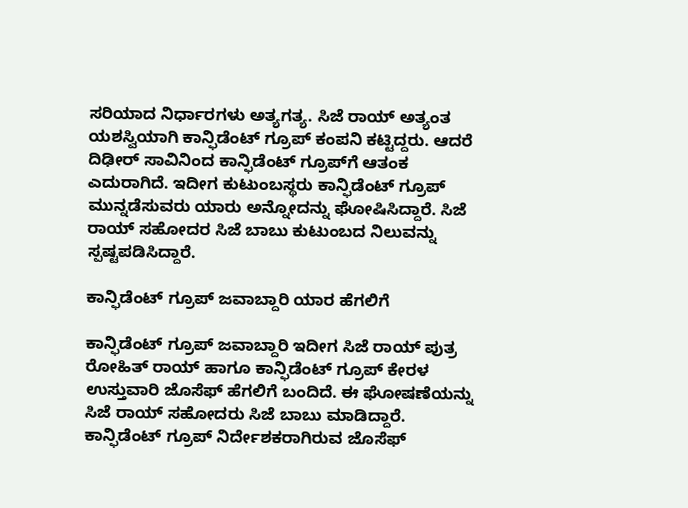ಸರಿಯಾದ ನಿರ್ಧಾರಗಳು ಅತ್ಯಗತ್ಯ. ಸಿಜೆ ರಾಯ್ ಅತ್ಯಂತ ಯಶಸ್ವಿಯಾಗಿ ಕಾನ್ಫಿಡೆಂಟ್ ಗ್ರೂಪ್ ಕಂಪನಿ ಕಟ್ಟಿದ್ದರು. ಆದರೆ ದಿಢೀರ್ ಸಾವಿನಿಂದ ಕಾನ್ಫಿಡೆಂಟ್ ಗ್ರೂಪ್‌ಗೆ ಆತಂಕ ಎದುರಾಗಿದೆ. ಇದೀಗ ಕುಟುಂಬಸ್ಥರು ಕಾನ್ಫಿಡೆಂಟ್ ಗ್ರೂಪ್ ಮುನ್ನಡೆಸುವರು ಯಾರು ಅನ್ನೋದನ್ನು ಘೋಷಿಸಿದ್ದಾರೆ. ಸಿಜೆ ರಾಯ್ ಸಹೋದರ ಸಿಜೆ ಬಾಬು ಕುಟುಂಬದ ನಿಲುವನ್ನು ಸ್ಪಷ್ಟಪಡಿಸಿದ್ದಾರೆ.

ಕಾನ್ಫಿಡೆಂಟ್ ಗ್ರೂಪ್ ಜವಾಬ್ದಾರಿ ಯಾರ ಹೆಗಲಿಗೆ

ಕಾನ್ಫಿಡೆಂಟ್ ಗ್ರೂಪ್ ಜವಾಬ್ದಾರಿ ಇದೀಗ ಸಿಜೆ ರಾಯ್ ಪುತ್ರ ರೋಹಿತ್ ರಾಯ್ ಹಾಗೂ ಕಾನ್ಫಿಡೆಂಟ್ ಗ್ರೂಪ್ ಕೇರಳ ಉಸ್ತುವಾರಿ ಜೊಸೆಫ್ ಹೆಗಲಿಗೆ ಬಂದಿದೆ. ಈ ಘೋಷಣೆಯನ್ನು ಸಿಜೆ ರಾಯ್ ಸಹೋದರು ಸಿಜೆ ಬಾಬು ಮಾಡಿದ್ದಾರೆ. ಕಾನ್ಫಿಡೆಂಟ್ ಗ್ರೂಪ್ ನಿರ್ದೇಶಕರಾಗಿರುವ ಜೊಸೆಫ್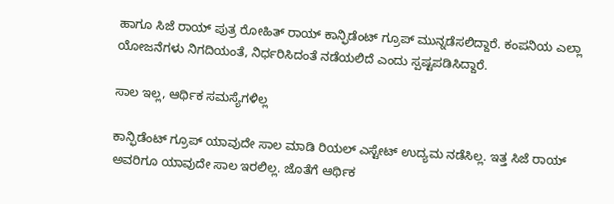ಹಾಗೂ ಸಿಜೆ ರಾಯ್ ಪುತ್ರ ರೋಹಿತ್ ರಾಯ್ ಕಾನ್ಫಿಡೆಂಟ್ ಗ್ರೂಪ್ ಮುನ್ನಡೆಸಲಿದ್ದಾರೆ. ಕಂಪನಿಯ ಎಲ್ಲಾ ಯೋಜನೆಗಳು ನಿಗದಿಯಂತೆ, ನಿರ್ಧರಿಸಿದಂತೆ ನಡೆಯಲಿದೆ ಎಂದು ಸ್ಪಷ್ಟಪಡಿಸಿದ್ದಾರೆ.

ಸಾಲ ಇಲ್ಲ, ಆರ್ಥಿಕ ಸಮಸ್ಯೆಗಳಿಲ್ಲ

ಕಾನ್ಫಿಡೆಂಟ್ ಗ್ರೂಪ್ ಯಾವುದೇ ಸಾಲ ಮಾಡಿ ರಿಯಲ್ ಎಸ್ಟೇಟ್ ಉದ್ಯಮ ನಡೆಸಿಲ್ಲ. ಇತ್ತ ಸಿಜೆ ರಾಯ್ ಅವರಿಗೂ ಯಾವುದೇ ಸಾಲ ಇರಲಿಲ್ಲ. ಜೊತೆಗೆ ಆರ್ಥಿಕ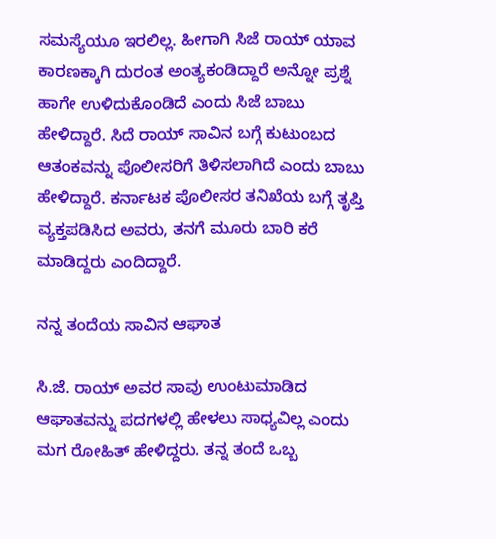ಸಮಸ್ಯೆಯೂ ಇರಲಿಲ್ಲ. ಹೀಗಾಗಿ ಸಿಜೆ ರಾಯ್ ಯಾವ ಕಾರಣಕ್ಕಾಗಿ ದುರಂತ ಅಂತ್ಯಕಂಡಿದ್ದಾರೆ ಅನ್ನೋ ಪ್ರಶ್ನೆ ಹಾಗೇ ಉಳಿದುಕೊಂಡಿದೆ ಎಂದು ಸಿಜೆ ಬಾಬು ಹೇಳಿದ್ದಾರೆ. ಸಿದೆ ರಾಯ್ ಸಾವಿನ ಬಗ್ಗೆ ಕುಟುಂಬದ ಆತಂಕವನ್ನು ಪೊಲೀಸರಿಗೆ ತಿಳಿಸಲಾಗಿದೆ ಎಂದು ಬಾಬು ಹೇಳಿದ್ದಾರೆ. ಕರ್ನಾಟಕ ಪೊಲೀಸರ ತನಿಖೆಯ ಬಗ್ಗೆ ತೃಪ್ತಿ ವ್ಯಕ್ತಪಡಿಸಿದ ಅವರು, ತನಗೆ ಮೂರು ಬಾರಿ ಕರೆ ಮಾಡಿದ್ದರು ಎಂದಿದ್ದಾರೆ.

ನನ್ನ ತಂದೆಯ ಸಾವಿನ ಆಘಾತ

ಸಿ.ಜೆ. ರಾಯ್ ಅವರ ಸಾವು ಉಂಟುಮಾಡಿದ ಆಘಾತವನ್ನು ಪದಗಳಲ್ಲಿ ಹೇಳಲು ಸಾಧ್ಯವಿಲ್ಲ ಎಂದು ಮಗ ರೋಹಿತ್ ಹೇಳಿದ್ದರು. ತನ್ನ ತಂದೆ ಒಬ್ಬ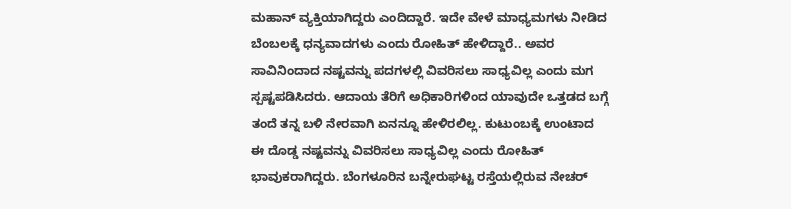ಮಹಾನ್ ವ್ಯಕ್ತಿಯಾಗಿದ್ದರು ಎಂದಿದ್ದಾರೆ. ಇದೇ ವೇಳೆ ಮಾಧ್ಯಮಗಳು ನೀಡಿದ ಬೆಂಬಲಕ್ಕೆ ಧನ್ಯವಾದಗಳು ಎಂದು ರೋಹಿತ್ ಹೇಳಿದ್ದಾರೆ.. ಅವರ ಸಾವಿನಿಂದಾದ ನಷ್ಟವನ್ನು ಪದಗಳಲ್ಲಿ ವಿವರಿಸಲು ಸಾಧ್ಯವಿಲ್ಲ ಎಂದು ಮಗ ಸ್ಪಷ್ಟಪಡಿಸಿದರು. ಆದಾಯ ತೆರಿಗೆ ಅಧಿಕಾರಿಗಳಿಂದ ಯಾವುದೇ ಒತ್ತಡದ ಬಗ್ಗೆ ತಂದೆ ತನ್ನ ಬಳಿ ನೇರವಾಗಿ ಏನನ್ನೂ ಹೇಳಿರಲಿಲ್ಲ. ಕುಟುಂಬಕ್ಕೆ ಉಂಟಾದ ಈ ದೊಡ್ಡ ನಷ್ಟವನ್ನು ವಿವರಿಸಲು ಸಾಧ್ಯವಿಲ್ಲ ಎಂದು ರೋಹಿತ್ ಭಾವುಕರಾಗಿದ್ದರು. ಬೆಂಗಳೂರಿನ ಬನ್ನೇರುಘಟ್ಟ ರಸ್ತೆಯಲ್ಲಿರುವ ನೇಚರ್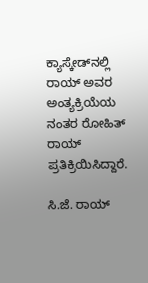ಕ್ಯಾಸ್ಕೇಡ್‌ನಲ್ಲಿ ರಾಯ್ ಅವರ ಅಂತ್ಯಕ್ರಿಯೆಯ ನಂತರ ರೋಹಿತ್ ರಾಯ್ ಪ್ರತಿಕ್ರಿಯಿಸಿದ್ದಾರೆ.

ಸಿ.ಜೆ. ರಾಯ್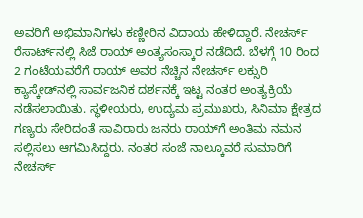ಅವರಿಗೆ ಅಭಿಮಾನಿಗಳು ಕಣ್ಣೀರಿನ ವಿದಾಯ ಹೇಳಿದ್ದಾರೆ. ನೇಚರ್ಸ್ ರೆಸಾರ್ಟ್‌ನಲ್ಲಿ ಸಿಜೆ ರಾಯ್ ಅಂತ್ಯಸಂಸ್ಕಾರ ನಡೆದಿದೆ. ಬೆಳಗ್ಗೆ 10 ರಿಂದ 2 ಗಂಟೆಯವರೆಗೆ ರಾಯ್ ಅವರ ನೆಚ್ಚಿನ ನೇಚರ್ಸ್ ಲಕ್ಸುರಿ ಕ್ಯಾಸ್ಕೇಡ್‌ನಲ್ಲಿ ಸಾರ್ವಜನಿಕ ದರ್ಶನಕ್ಕೆ ಇಟ್ಟ ನಂತರ ಅಂತ್ಯಕ್ರಿಯೆ ನಡೆಸಲಾಯಿತು. ಸ್ಥಳೀಯರು, ಉದ್ಯಮ ಪ್ರಮುಖರು, ಸಿನಿಮಾ ಕ್ಷೇತ್ರದ ಗಣ್ಯರು ಸೇರಿದಂತೆ ಸಾವಿರಾರು ಜನರು ರಾಯ್‌ಗೆ ಅಂತಿಮ ನಮನ ಸಲ್ಲಿಸಲು ಆಗಮಿಸಿದ್ದರು. ನಂತರ ಸಂಜೆ ನಾಲ್ಕೂವರೆ ಸುಮಾರಿಗೆ ನೇಚರ್ಸ್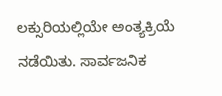ಲಕ್ಸುರಿಯಲ್ಲಿಯೇ ಅಂತ್ಯಕ್ರಿಯೆ ನಡೆಯಿತು. ಸಾರ್ವಜನಿಕ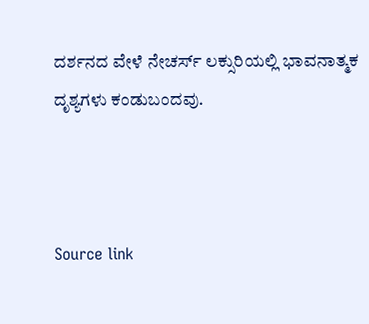ದರ್ಶನದ ವೇಳೆ ನೇಚರ್ಸ್ ಲಕ್ಸುರಿಯಲ್ಲಿ ಭಾವನಾತ್ಮಕ ದೃಶ್ಯಗಳು ಕಂಡುಬಂದವು.



Source link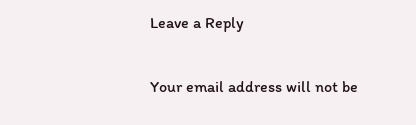Leave a Reply

Your email address will not be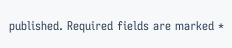published. Required fields are marked *